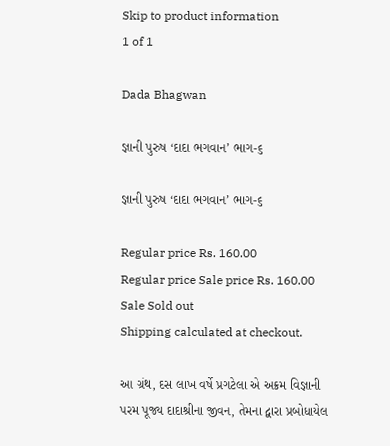Skip to product information
1 of 1

Dada Bhagwan

જ્ઞાની પુરુષ ‘દાદા ભગવાન’ ભાગ-૬

જ્ઞાની પુરુષ ‘દાદા ભગવાન’ ભાગ-૬

Regular price Rs. 160.00
Regular price Sale price Rs. 160.00
Sale Sold out
Shipping calculated at checkout.

આ ગ્રંથ, દસ લાખ વર્ષે પ્રગટેલા એ અક્રમ વિજ્ઞાની પરમ પૂજ્ય દાદાશ્રીના જીવન, તેમના દ્વારા પ્રબોધાયેલ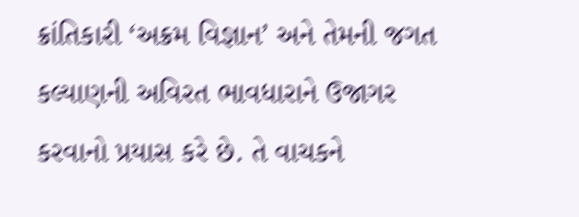ક્રાંતિકારી ‘અક્રમ વિજ્ઞાન’ અને તેમની જગત કલ્યાણની અવિરત ભાવધારાને ઉજાગર કરવાનો પ્રયાસ કરે છે. તે વાચકને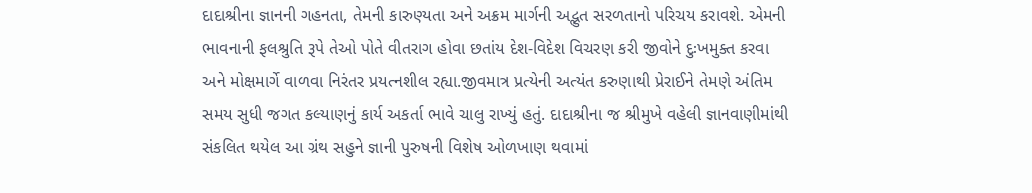દાદાશ્રીના જ્ઞાનની ગહનતા, તેમની કારુણ્યતા અને અક્રમ માર્ગની અદ્ભુત સરળતાનો પરિચય કરાવશે. એમની ભાવનાની ફલશ્રુતિ રૂપે તેઓ પોતે વીતરાગ હોવા છતાંય દેશ-વિદેશ વિચરણ કરી જીવોને દુઃખમુક્ત કરવા અને મોક્ષમાર્ગે વાળવા નિરંતર પ્રયત્નશીલ રહ્યા.જીવમાત્ર પ્રત્યેની અત્યંત કરુણાથી પ્રેરાઈને તેમણે અંતિમ સમય સુધી જગત કલ્યાણનું કાર્ય અકર્તા ભાવે ચાલુ રાખ્યું હતું. દાદાશ્રીના જ શ્રીમુખે વહેલી જ્ઞાનવાણીમાંથી સંકલિત થયેલ આ ગ્રંથ સહુને જ્ઞાની પુરુષની વિશેષ ઓળખાણ થવામાં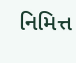નિમિત્ત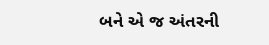બને એ જ અંતરની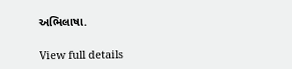અભિલાષા.

View full details